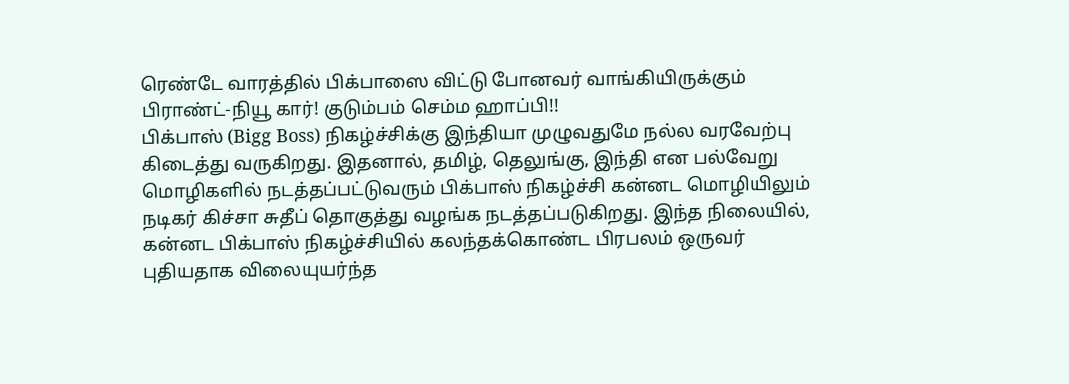ரெண்டே வாரத்தில் பிக்பாஸை விட்டு போனவர் வாங்கியிருக்கும் பிராண்ட்-நியூ கார்! குடும்பம் செம்ம ஹாப்பி!!
பிக்பாஸ் (Bigg Boss) நிகழ்ச்சிக்கு இந்தியா முழுவதுமே நல்ல வரவேற்பு கிடைத்து வருகிறது. இதனால், தமிழ், தெலுங்கு, இந்தி என பல்வேறு மொழிகளில் நடத்தப்பட்டுவரும் பிக்பாஸ் நிகழ்ச்சி கன்னட மொழியிலும் நடிகர் கிச்சா சுதீப் தொகுத்து வழங்க நடத்தப்படுகிறது. இந்த நிலையில், கன்னட பிக்பாஸ் நிகழ்ச்சியில் கலந்தக்கொண்ட பிரபலம் ஒருவர் புதியதாக விலையுயர்ந்த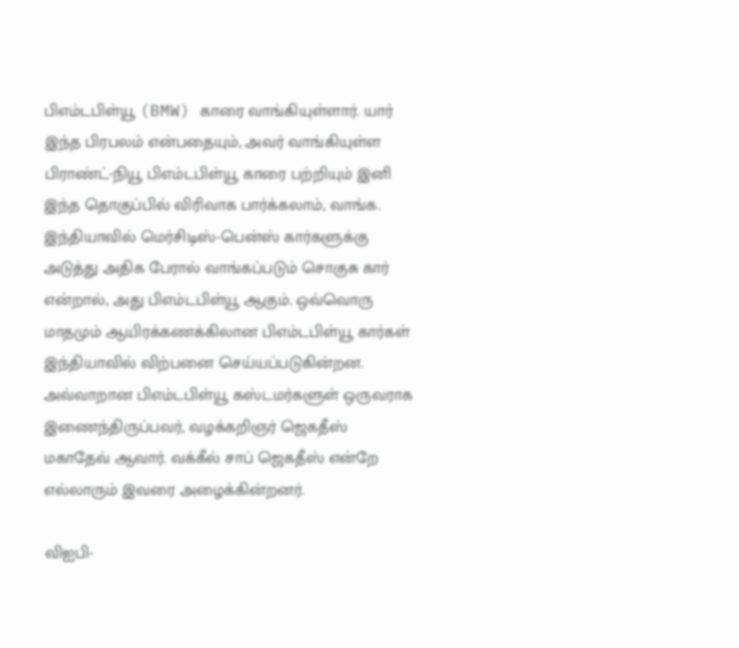பிஎம்டபிள்யூ (BMW) காரை வாங்கியுள்ளார். யார் இந்த பிரபலம் என்பதையும், அவர் வாங்கியுள்ள பிராண்ட்-நியூ பிஎம்டபிள்யூ காரை பற்றியும் இனி இந்த தொகுப்பில் விரிவாக பார்க்கலாம், வாங்க.
இந்தியாவில் மெர்சிடிஸ்-பென்ஸ் கார்களுக்கு அடுத்து அதிக பேரால் வாங்கப்படும் சொகுசு கார் என்றால், அது பிஎம்டபிள்யூ ஆகும். ஒவ்வொரு மாதமும் ஆயிரக்கணக்கிலான பிஎம்டபிள்யூ கார்கள் இந்தியாவில் விற்பனை செய்யப்படுகின்றன. அவ்வாறான பிஎம்டபிள்யூ கஸ்டமர்களுள் ஒருவராக இணைந்திருப்பவர், வழக்கறிஞர் ஜெகதீஸ் மகாதேவ் ஆவார். வக்கீல் சாப் ஜெகதீஸ் என்றே எல்லாரும் இவரை அழைக்கின்றனர்.

விஐபி-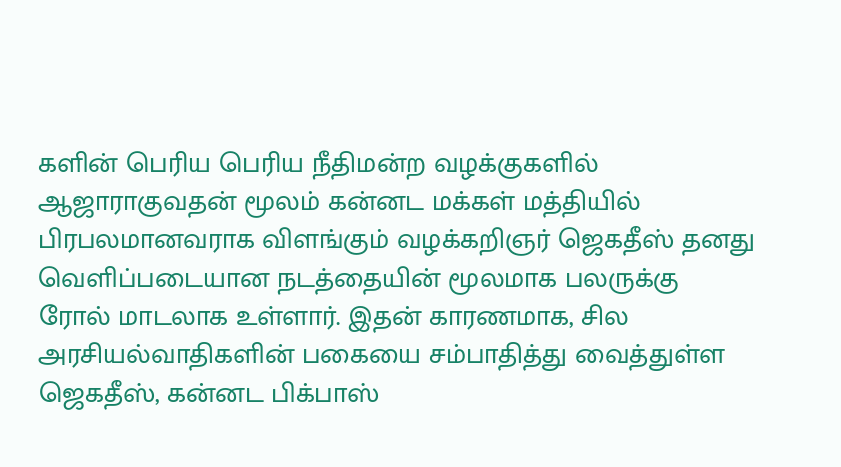களின் பெரிய பெரிய நீதிமன்ற வழக்குகளில் ஆஜாராகுவதன் மூலம் கன்னட மக்கள் மத்தியில் பிரபலமானவராக விளங்கும் வழக்கறிஞர் ஜெகதீஸ் தனது வெளிப்படையான நடத்தையின் மூலமாக பலருக்கு ரோல் மாடலாக உள்ளார். இதன் காரணமாக, சில அரசியல்வாதிகளின் பகையை சம்பாதித்து வைத்துள்ள ஜெகதீஸ், கன்னட பிக்பாஸ்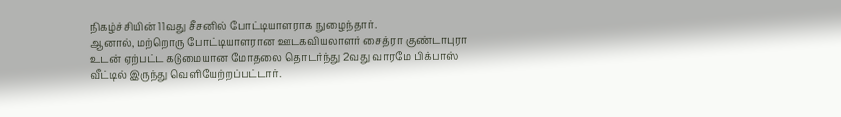நிகழ்ச்சியின் 11வது சீசனில் போட்டியாளராக நுழைந்தார்.
ஆனால், மற்றொரு போட்டியாளரான ஊடகவியலாளர் சைத்ரா குண்டாபுரா உடன் ஏற்பட்ட கடுமையான மோதலை தொடர்ந்து 2வது வாரமே பிக்பாஸ் வீட்டில் இருந்து வெளியேற்றப்பட்டார்.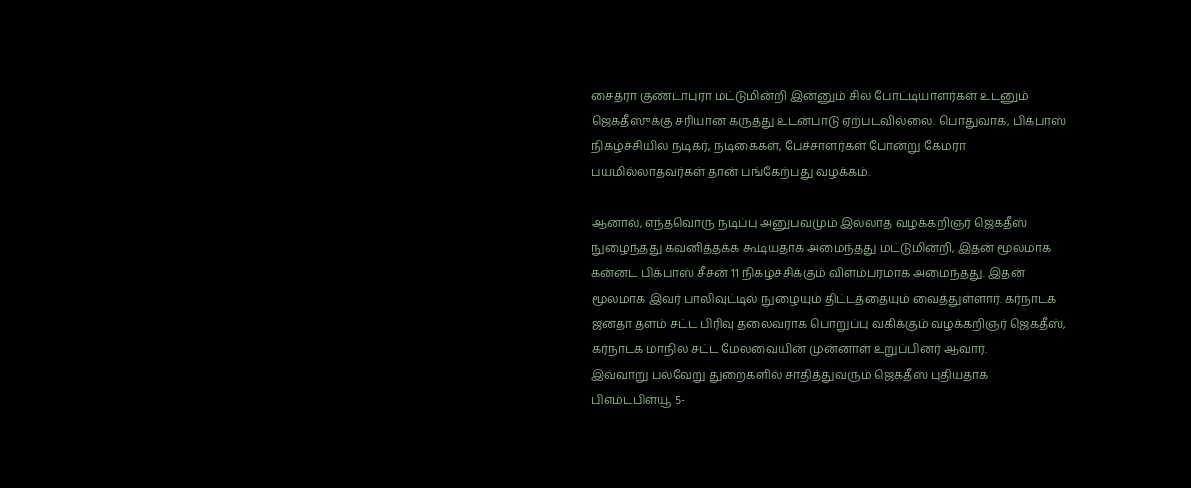சைத்ரா குண்டாபுரா மட்டுமின்றி இன்னும் சில போட்டியாளர்கள் உடனும் ஜெகதீஸுக்கு சரியான கருத்து உடன்பாடு ஏற்படவில்லை. பொதுவாக, பிக்பாஸ் நிகழ்ச்சியில் நடிகர், நடிகைகள், பேச்சாளர்கள் போன்று கேமரா பயமில்லாதவர்கள் தான் பங்கேற்பது வழக்கம்.

ஆனால், எந்தவொரு நடிப்பு அனுபவமும் இல்லாத வழக்கறிஞர் ஜெகதீஸ் நுழைந்தது கவனித்தக்க கூடியதாக அமைந்தது மட்டுமின்றி, இதன் மூலமாக கன்னட பிக்பாஸ் சீசன் 11 நிகழ்ச்சிக்கும் விளம்பரமாக அமைந்தது. இதன் மூலமாக இவர் பாலிவுட்டில் நுழையும் திட்டத்தையும் வைத்துள்ளார். கர்நாடக ஜனதா தளம் சட்ட பிரிவு தலைவராக பொறுப்பு வகிக்கும் வழக்கறிஞர் ஜெகதீஸ், கர்நாடக மாநில சட்ட மேலவையின் முன்னாள் உறுப்பினர் ஆவார்.
இவ்வாறு பல்வேறு துறைகளில் சாதித்துவரும் ஜெகதீஸ் புதியதாக பிஎம்டபிள்யூ 5-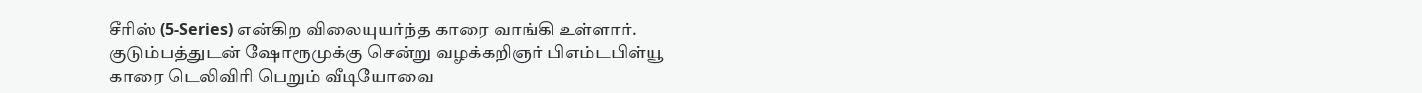சீரிஸ் (5-Series) என்கிற விலையுயர்ந்த காரை வாங்கி உள்ளார். குடும்பத்துடன் ஷோரூமுக்கு சென்று வழக்கறிஞர் பிஎம்டபிள்யூ காரை டெலிவிரி பெறும் வீடியோவை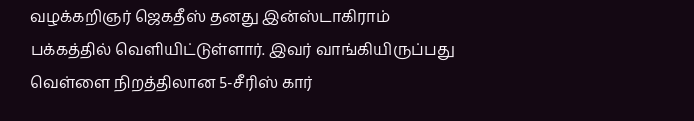வழக்கறிஞர் ஜெகதீஸ் தனது இன்ஸ்டாகிராம் பக்கத்தில் வெளியிட்டுள்ளார். இவர் வாங்கியிருப்பது வெள்ளை நிறத்திலான 5-சீரிஸ் கார்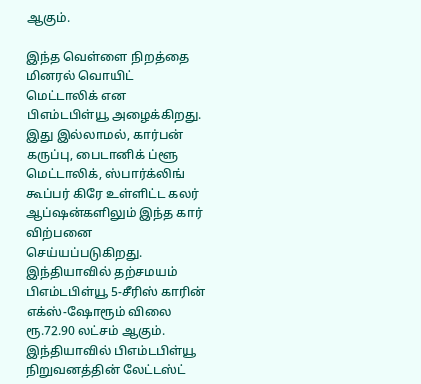ஆகும்.

இந்த வெள்ளை நிறத்தை மினரல் வொயிட் மெட்டாலிக் என பிஎம்டபிள்யூ அழைக்கிறது. இது இல்லாமல், கார்பன் கருப்பு, பைடானிக் ப்ளூ மெட்டாலிக், ஸ்பார்க்லிங் கூப்பர் கிரே உள்ளிட்ட கலர் ஆப்ஷன்களிலும் இந்த கார் விற்பனை செய்யப்படுகிறது. இந்தியாவில் தற்சமயம் பிஎம்டபிள்யூ 5-சீரிஸ் காரின் எக்ஸ்-ஷோரூம் விலை ரூ.72.90 லட்சம் ஆகும்.
இந்தியாவில் பிஎம்டபிள்யூ நிறுவனத்தின் லேட்டஸ்ட்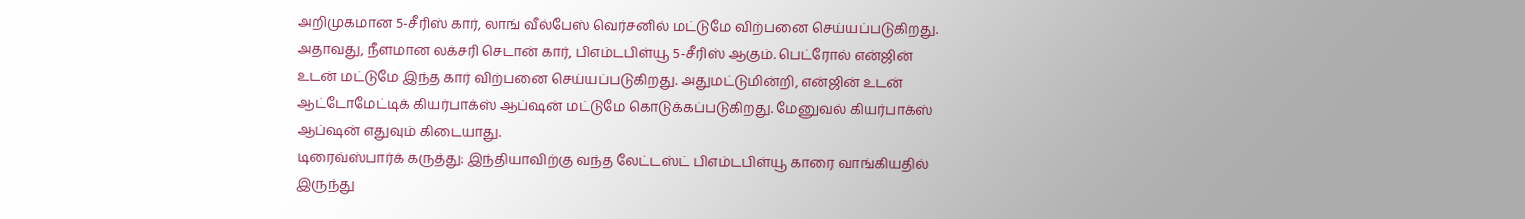அறிமுகமான 5-சீரிஸ் கார், லாங் வீல்பேஸ் வெர்சனில் மட்டுமே விற்பனை செய்யப்படுகிறது. அதாவது, நீளமான லக்சரி செடான் கார், பிஎம்டபிள்யூ 5-சீரிஸ் ஆகும். பெட்ரோல் என்ஜின் உடன் மட்டுமே இந்த கார் விற்பனை செய்யப்படுகிறது. அதுமட்டுமின்றி, என்ஜின் உடன் ஆட்டோமேட்டிக் கியர்பாக்ஸ் ஆப்ஷன் மட்டுமே கொடுக்கப்படுகிறது. மேனுவல் கியர்பாக்ஸ் ஆப்ஷன் எதுவும் கிடையாது.
டிரைவ்ஸ்பார்க் கருத்து: இந்தியாவிற்கு வந்த லேட்டஸ்ட் பிஎம்டபிள்யூ காரை வாங்கியதில் இருந்து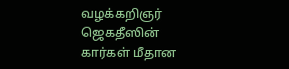வழக்கறிஞர் ஜெகதீஸின் கார்கள் மீதான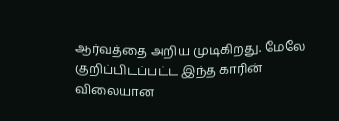ஆர்வத்தை அறிய முடிகிறது. மேலே குறிப்பிடப்பட்ட இந்த காரின் விலையான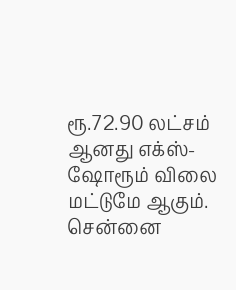ரூ.72.90 லட்சம் ஆனது எக்ஸ்-ஷோரூம் விலை மட்டுமே ஆகும். சென்னை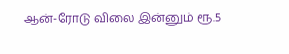ஆன்-ரோடு விலை இன்னும் ரூ.5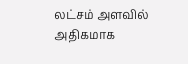லட்சம் அளவில் அதிகமாக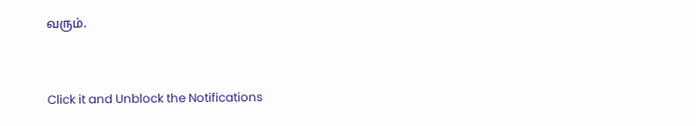வரும்.


Click it and Unblock the Notifications